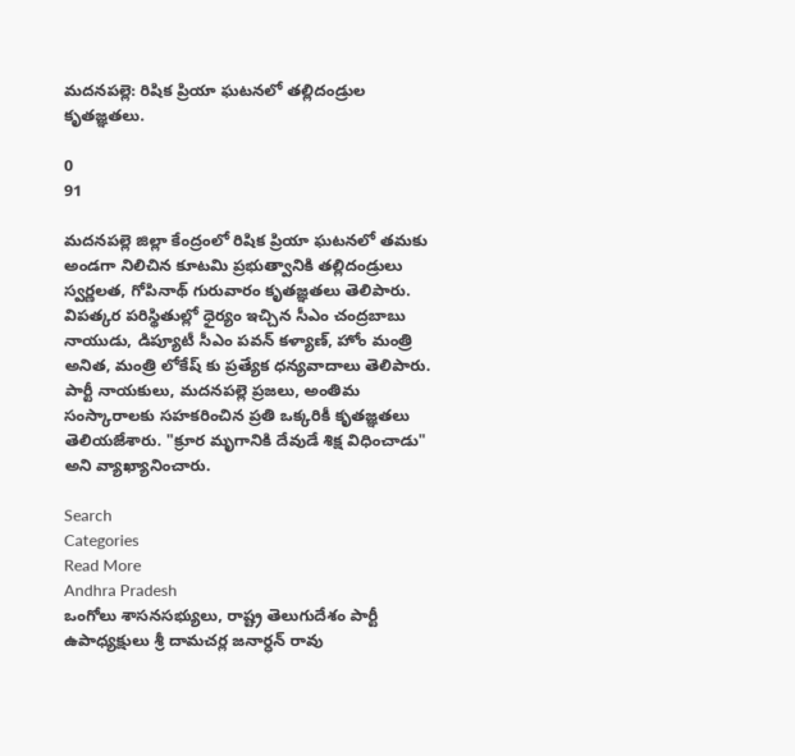మదనపల్లె: రిషిక ప్రియా ఘటనలో తల్లిదండ్రుల కృతజ్ఞతలు.

0
91

మదనపల్లె జిల్లా కేంద్రంలో రిషిక ప్రియా ఘటనలో తమకు అండగా నిలిచిన కూటమి ప్రభుత్వానికి తల్లిదండ్రులు స్వర్ణలత, గోపినాథ్ గురువారం కృతజ్ఞతలు తెలిపారు. విపత్కర పరిస్థితుల్లో ధైర్యం ఇచ్చిన సీఎం చంద్రబాబు నాయుడు, డిప్యూటీ సీఎం పవన్ కళ్యాణ్, హోం మంత్రి అనిత, మంత్రి లోకేష్ కు ప్రత్యేక ధన్యవాదాలు తెలిపారు. పార్టీ నాయకులు, మదనపల్లె ప్రజలు, అంతిమ సంస్కారాలకు సహకరించిన ప్రతి ఒక్కరికీ కృతజ్ఞతలు తెలియజేశారు. "క్రూర మృగానికి దేవుడే శిక్ష విధించాడు" అని వ్యాఖ్యానించారు.

Search
Categories
Read More
Andhra Pradesh
ఒంగోలు శాసనసభ్యులు, రాష్ట్ర తెలుగుదేశం పార్టీ ఉపాధ్యక్షులు శ్రీ దామచర్ల జనార్ధన్ రావు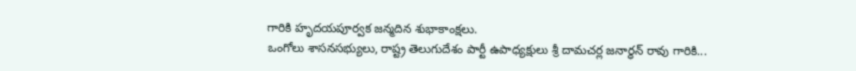గారికి హృదయపూర్వక జన్మదిన శుభాకాంక్షలు.
ఒంగోలు శాసనసభ్యులు, రాష్ట్ర తెలుగుదేశం పార్టీ ఉపాధ్యక్షులు శ్రీ దామచర్ల జనార్ధన్ రావు గారికి...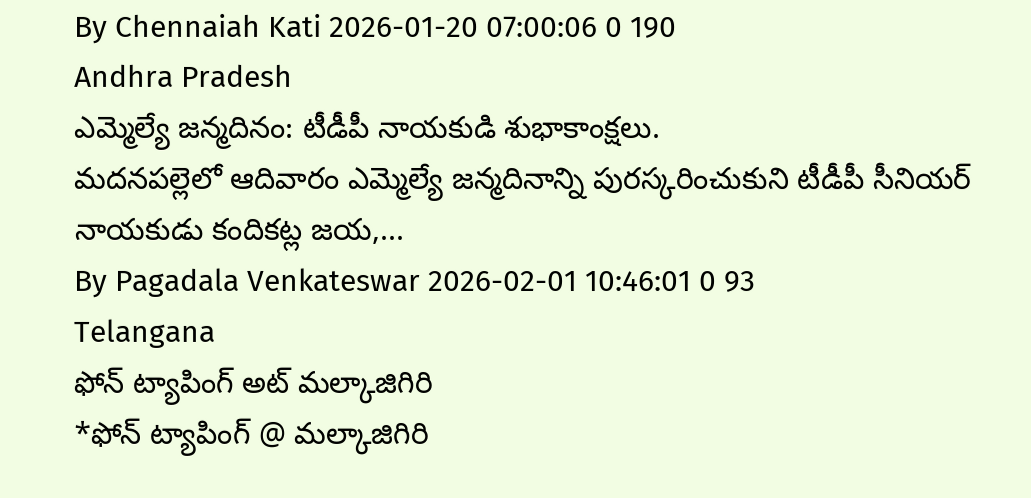By Chennaiah Kati 2026-01-20 07:00:06 0 190
Andhra Pradesh
ఎమ్మెల్యే జన్మదినం: టీడీపీ నాయకుడి శుభాకాంక్షలు.
మదనపల్లెలో ఆదివారం ఎమ్మెల్యే జన్మదినాన్ని పురస్కరించుకుని టీడీపీ సీనియర్ నాయకుడు కందికట్ల జయ,...
By Pagadala Venkateswar 2026-02-01 10:46:01 0 93
Telangana
ఫోన్ ట్యాపింగ్ అట్ మల్కాజిగిరి
*ఫోన్ ట్యాపింగ్ @ మల్కాజిగిరి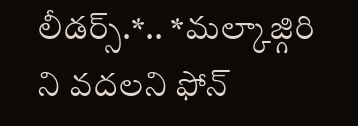లీడర్స్.*.. *మల్కాజ్గిరి ని వదలని ఫోన్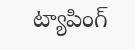ట్యాపింగ్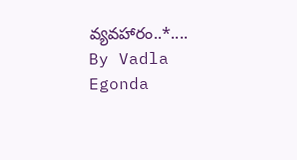వ్యవహారం..*....
By Vadla Egonda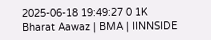2025-06-18 19:49:27 0 1K
Bharat Aawaz | BMA | IINNSIDE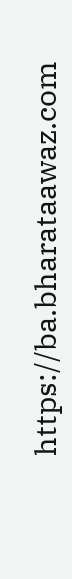https://ba.bharataawaz.com